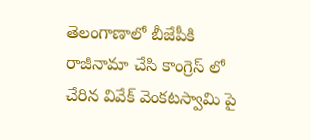తెలంగాణాలో బీజేపీకి రాజీనామా చేసి కాంగ్రెస్ లో చేరిన వివేక్ వెంకటస్వామి పై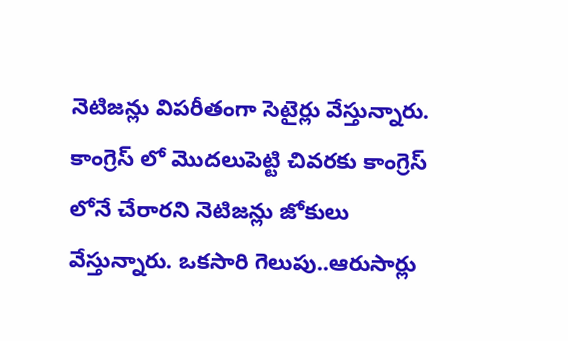నెటిజన్లు విపరీతంగా సెటైర్లు వేస్తున్నారు. కాంగ్రెస్ లో మొదలుపెట్టి చివరకు కాంగ్రెస్ లోనే చేరారని నెటిజన్లు జోకులు వేస్తున్నారు. ఒకసారి గెలుపు..ఆరుసార్లు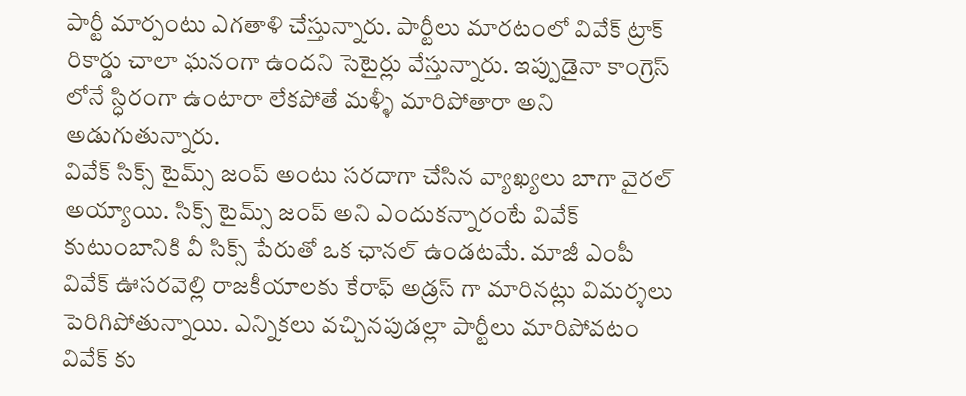పార్టీ మార్పంటు ఎగతాళి చేస్తున్నారు. పార్టీలు మారటంలో వివేక్ ట్రాక్ రికార్డు చాలా ఘనంగా ఉందని సెటైర్లు వేస్తున్నారు. ఇప్పుడైనా కాంగ్రెస్ లోనే స్ధిరంగా ఉంటారా లేకపోతే మళ్ళీ మారిపోతారా అని అడుగుతున్నారు.
వివేక్ సిక్స్ టైమ్స్ జంప్ అంటు సరదాగా చేసిన వ్యాఖ్యలు బాగా వైరల్ అయ్యాయి. సిక్స్ టైమ్స్ జంప్ అని ఎందుకన్నారంటే వివేక్ కుటుంబానికి వీ సిక్స్ పేరుతో ఒక ఛానల్ ఉండటమే. మాజీ ఎంపీ వివేక్ ఊసరవెల్లి రాజకీయాలకు కేరాఫ్ అడ్రస్ గా మారినట్లు విమర్శలు పెరిగిపోతున్నాయి. ఎన్నికలు వచ్చినపుడల్లా పార్టీలు మారిపోవటం వివేక్ కు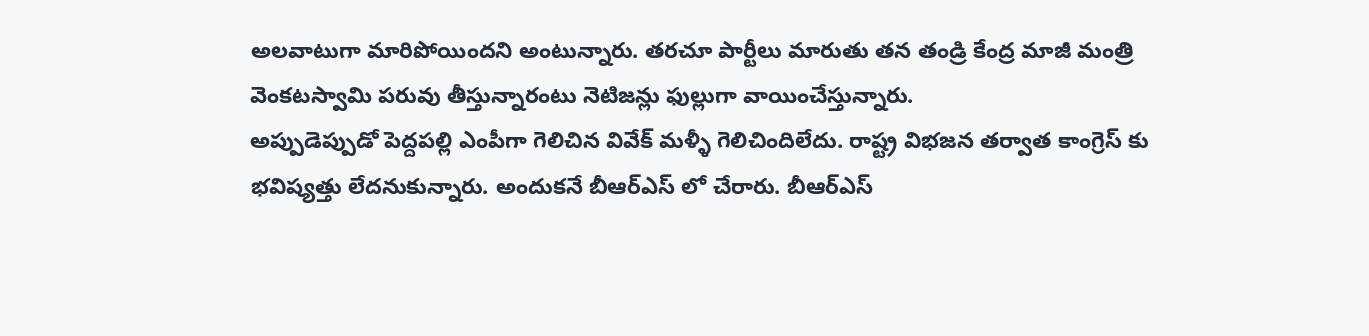అలవాటుగా మారిపోయిందని అంటున్నారు. తరచూ పార్టీలు మారుతు తన తండ్రి కేంద్ర మాజీ మంత్రి వెంకటస్వామి పరువు తీస్తున్నారంటు నెటిజన్లు ఫుల్లుగా వాయించేస్తున్నారు.
అప్పుడెప్పుడో పెద్దపల్లి ఎంపీగా గెలిచిన వివేక్ మళ్ళీ గెలిచిందిలేదు. రాష్ట్ర విభజన తర్వాత కాంగ్రెస్ కు భవిష్యత్తు లేదనుకున్నారు. అందుకనే బీఆర్ఎస్ లో చేరారు. బీఆర్ఎస్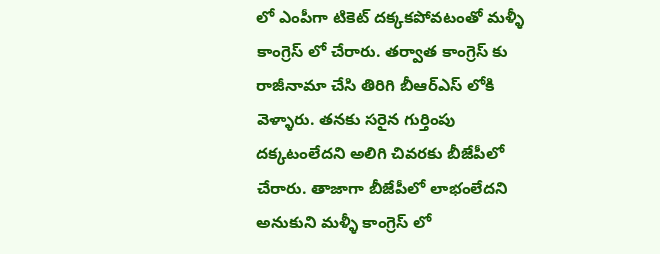లో ఎంపీగా టికెట్ దక్కకపోవటంతో మళ్ళీ కాంగ్రెస్ లో చేరారు. తర్వాత కాంగ్రెస్ కు రాజీనామా చేసి తిరిగి బీఆర్ఎస్ లోకి వెళ్ళారు. తనకు సరైన గుర్తింపు దక్కటంలేదని అలిగి చివరకు బీజేపీలో చేరారు. తాజాగా బీజేపీలో లాభంలేదని అనుకుని మళ్ళీ కాంగ్రెస్ లో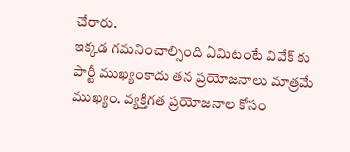చేరారు.
ఇక్కడ గమనించాల్సింది ఏమిటంటే వివేక్ కు పార్టీ ముఖ్యంకాదు తన ప్రయోజనాలు మాత్రమే ముఖ్యం. వ్యక్తిగత ప్రయోజనాల కోసం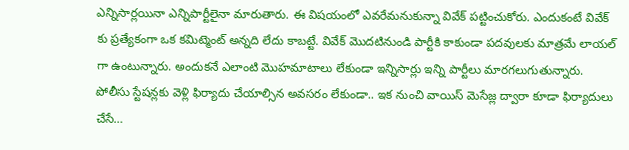ఎన్నిసార్లయినా ఎన్నిపార్టీలైనా మారుతారు. ఈ విషయంలో ఎవరేమనుకున్నా వివేక్ పట్టించుకోరు. ఎందుకంటే వివేక్ కు ప్రత్యేకంగా ఒక కమిట్మెంట్ అన్నది లేదు కాబట్టే. వివేక్ మొదటినుండి పార్టీకి కాకుండా పదవులకు మాత్రమే లాయల్ గా ఉంటున్నారు. అందుకనే ఎలాంటి మొహమాటాలు లేకుండా ఇన్నిసార్లు ఇన్ని పార్టీలు మారగలుగుతున్నారు.
పోలీసు స్టేషన్లకు వెళ్లి ఫిర్యాదు చేయాల్సిన అవసరం లేకుండా.. ఇక నుంచి వాయిస్ మెసేజ్ల ద్వారా కూడా ఫిర్యాదులు చేసే…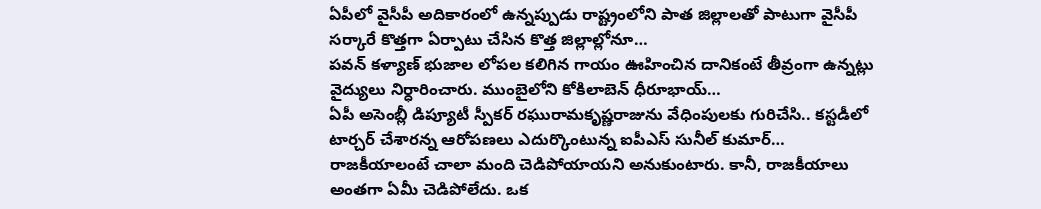ఏపీలో వైసీపీ అదికారంలో ఉన్నప్పుడు రాష్ట్రంలోని పాత జిల్లాలతో పాటుగా వైసీపీ సర్కారే కొత్తగా ఏర్పాటు చేసిన కొత్త జిల్లాల్లోనూ…
పవన్ కళ్యాణ్ భుజాల లోపల కలిగిన గాయం ఊహించిన దానికంటే తీవ్రంగా ఉన్నట్లు వైద్యులు నిర్ధారించారు. ముంబైలోని కోకిలాబెన్ ధీరూభాయ్…
ఏపీ అసెంబ్లీ డిప్యూటీ స్పీకర్ రఘురామకృష్ణరాజును వేధింపులకు గురిచేసి.. కస్టడీలో టార్చర్ చేశారన్న ఆరోపణలు ఎదుర్కొంటున్న ఐపీఎస్ సునీల్ కుమార్…
రాజకీయాలంటే చాలా మంది చెడిపోయాయని అనుకుంటారు. కానీ, రాజకీయాలు అంతగా ఏమీ చెడిపోలేదు. ఒక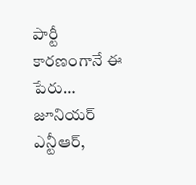పార్టీ కారణంగానే ఈ పేరు…
జూనియర్ ఎన్టీఆర్,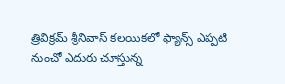త్రివిక్రమ్ శ్రీనివాస్ కలయికలో ఫ్యాన్స్ ఎప్పటి నుంచో ఎదురు చూస్తున్న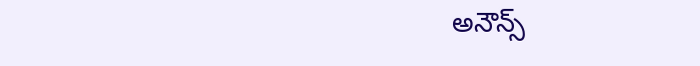అనౌన్స్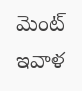మెంట్ ఇవాళ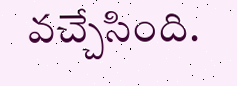వచ్చేసింది.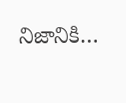నిజానికి…